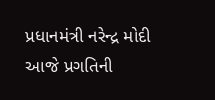પ્રધાનમંત્રી નરેન્દ્ર મોદી આજે પ્રગતિની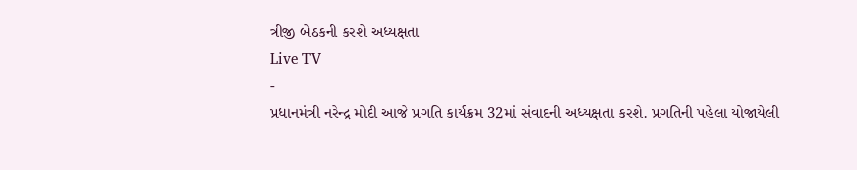ત્રીજી બેઠકની કરશે અધ્યક્ષતા
Live TV
-
પ્રધાનમંત્રી નરેન્દ્ર મોદી આજે પ્રગતિ કાર્યક્રમ 32માં સંવાદની અધ્યક્ષતા કરશે. પ્રગતિની પહેલા યોજાયેલી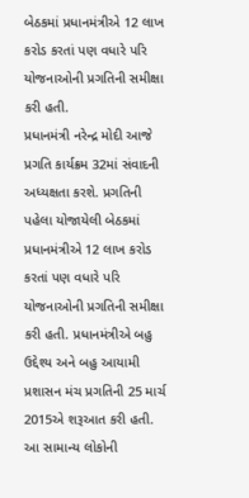બેઠકમાં પ્રધાનમંત્રીએ 12 લાખ કરોડ કરતાં પણ વધારે પરિ યોજનાઓની પ્રગતિની સમીક્ષા કરી હતી.
પ્રધાનમંત્રી નરેન્દ્ર મોદી આજે પ્રગતિ કાર્યક્રમ 32માં સંવાદની અધ્યક્ષતા કરશે. પ્રગતિની પહેલા યોજાયેલી બેઠકમાં પ્રધાનમંત્રીએ 12 લાખ કરોડ કરતાં પણ વધારે પરિ યોજનાઓની પ્રગતિની સમીક્ષા કરી હતી. પ્રધાનમંત્રીએ બહુ ઉદ્દેશ્ય અને બહુ આયામી પ્રશાસન મંચ પ્રગતિની 25 માર્ચ 2015એ શરૂઆત કરી હતી. આ સામાન્ય લોકોની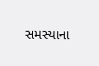સમસ્યાના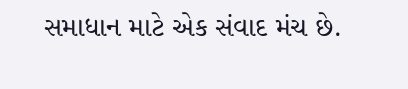સમાધાન માટે એક સંવાદ મંચ છે.